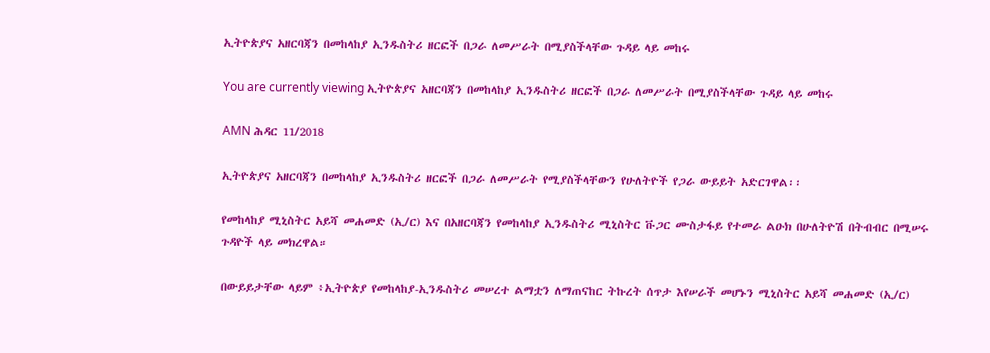ኢትዮጵያና አዘርባጃን በመከላከያ ኢንዱስትሪ ዘርፎች በጋራ ለመሥራት በሚያስችላቸው ጉዳይ ላይ መከሩ

You are currently viewing ኢትዮጵያና አዘርባጃን በመከላከያ ኢንዱስትሪ ዘርፎች በጋራ ለመሥራት በሚያስችላቸው ጉዳይ ላይ መከሩ

AMN ሕዳር 11/2018

ኢትዮጵያና አዘርባጃን በመከላከያ ኢንዱስትሪ ዘርፎች በጋራ ለመሥራት የሚያስችላቸውን የሁለትዮች የጋራ ውይይት አድርገዋል፡፡

የመከላከያ ሚኒስትር አይሻ መሐመድ (ኢ/ር) እና በአዘርባጃን የመከላከያ ኢንዱስትሪ ሚኒስትር ቩጋር ሙስታፋይ የተመራ ልዑክ በሁለትዮሽ በትብብር በሚሠሩ ጉዳዮች ላይ መክረዋል።

በውይይታቸው ላይም ፥ኢትዮጵያ የመከላከያ-ኢንዱስትሪ መሠረተ ልማቷን ለማጠናከር ትኩረት ሰጥታ እየሠራች መሆኑን ሚኒስትር አይሻ መሐመድ (ኢ/ር)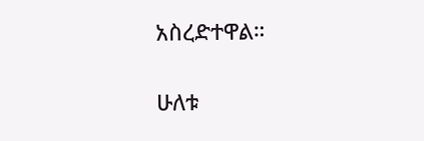አስረድተዋል።

ሁለቱ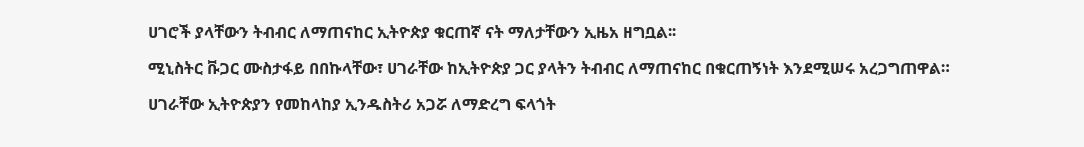ሀገሮች ያላቸውን ትብብር ለማጠናከር ኢትዮጵያ ቁርጠኛ ናት ማለታቸውን ኢዜአ ዘግቧል፡፡

ሚኒስትር ቩጋር ሙስታፋይ በበኩላቸው፣ ሀገራቸው ከኢትዮጵያ ጋር ያላትን ትብብር ለማጠናከር በቁርጠኝነት እንደሚሠሩ አረጋግጠዋል።

ሀገራቸው ኢትዮጵያን የመከላከያ ኢንዱስትሪ አጋሯ ለማድረግ ፍላጎት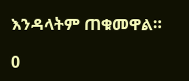እንዳላትም ጠቁመዋል።

0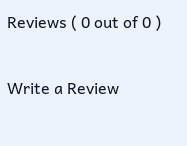Reviews ( 0 out of 0 )

Write a Review